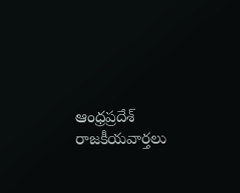ఆంధ్రప్రదేశ్ రాజకీయవార్తలు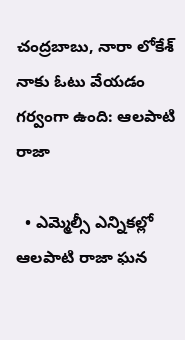చంద్రబాబు, నారా లోకేశ్ నాకు ఓటు వేయడం గర్వంగా ఉంది: ఆలపాటి రాజా

  • ఎమ్మెల్సీ ఎన్నికల్లో ఆలపాటి రాజా ఘన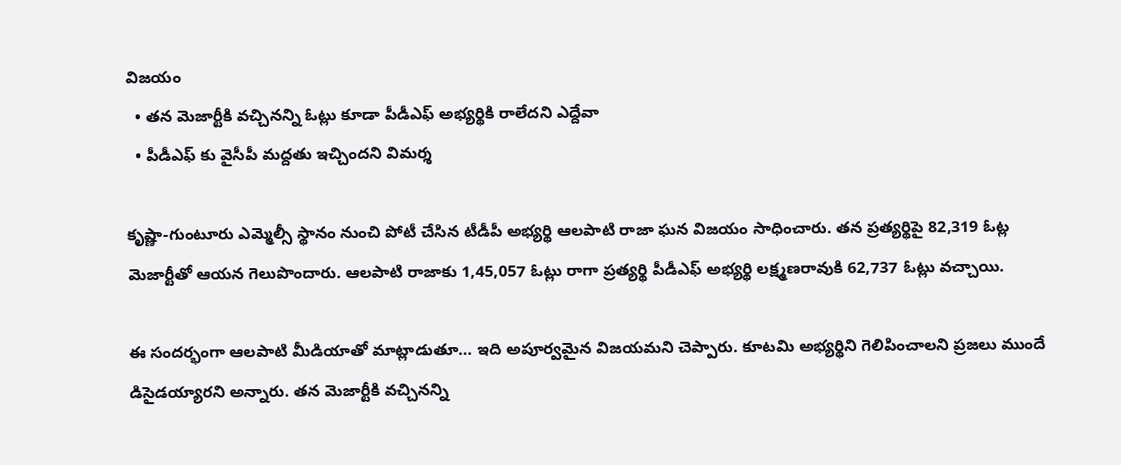విజయం
  • తన మెజార్టీకి వచ్చినన్ని ఓట్లు కూడా పీడీఎఫ్ అభ్యర్థికి రాలేదని ఎద్దేవా
  • పీడీఎఫ్ కు వైసీపీ మద్దతు ఇచ్చిందని విమర్శ

కృష్ణా-గుంటూరు ఎమ్మెల్సీ స్థానం నుంచి పోటీ చేసిన టీడీపీ అభ్యర్థి ఆలపాటి రాజా ఘన విజయం సాధించారు. తన ప్రత్యర్థిపై 82,319 ఓట్ల మెజార్టీతో ఆయన గెలుపొందారు. ఆలపాటి రాజాకు 1,45,057 ఓట్లు రాగా ప్రత్యర్థి పీడీఎఫ్ అభ్యర్థి లక్ష్మణరావుకి 62,737 ఓట్లు వచ్చాయి.

ఈ సందర్భంగా ఆలపాటి మీడియాతో మాట్లాడుతూ… ఇది అపూర్వమైన విజయమని చెప్పారు. కూటమి అభ్యర్థిని గెలిపించాలని ప్రజలు ముందే డిసైడయ్యారని అన్నారు. తన మెజార్టీకి వచ్చినన్ని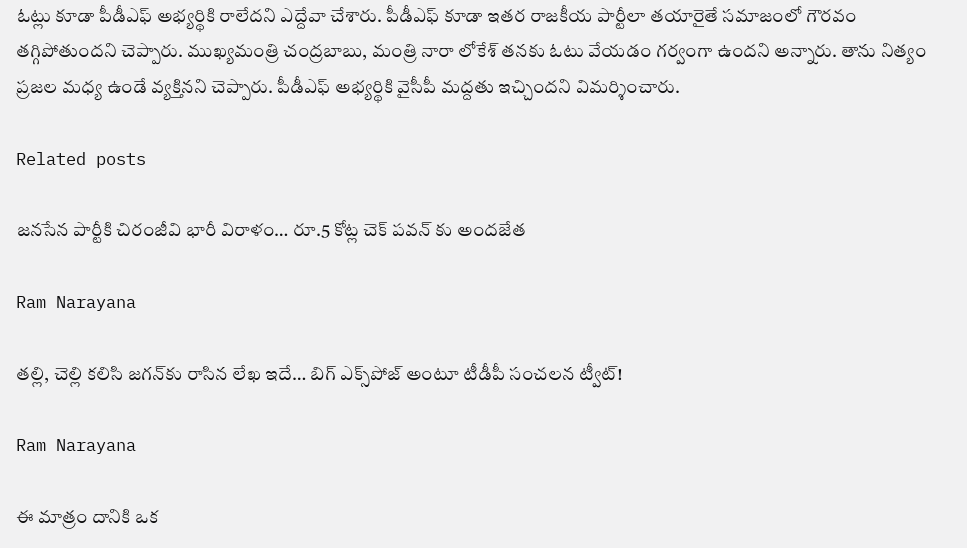ఓట్లు కూడా పీడీఎఫ్ అభ్యర్థికి రాలేదని ఎద్దేవా చేశారు. పీడీఎఫ్ కూడా ఇతర రాజకీయ పార్టీలా తయారైతే సమాజంలో గౌరవం తగ్గిపోతుందని చెప్పారు. ముఖ్యమంత్రి చంద్రబాబు, మంత్రి నారా లోకేశ్ తనకు ఓటు వేయడం గర్వంగా ఉందని అన్నారు. తాను నిత్యం ప్రజల మధ్య ఉండే వ్యక్తినని చెప్పారు. పీడీఎఫ్ అభ్యర్థికి వైసీపీ మద్దతు ఇచ్చిందని విమర్శించారు.

Related posts

జనసేన పార్టీకి చిరంజీవి భారీ విరాళం… రూ.5 కోట్ల చెక్ పవన్ కు అందజేత

Ram Narayana

తల్లి, చెల్లి కలిసి జగన్‌కు రాసిన లేఖ ఇదే… బిగ్ ఎక్స్‌పోజ్ అంటూ టీడీపీ సంచలన ట్వీట్!

Ram Narayana

ఈ మాత్రం దానికి ఒక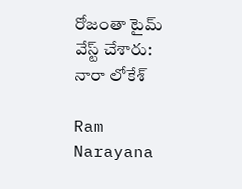రోజంతా టైమ్ వేస్ట్ చేశారు: నారా లోకేశ్

Ram Narayana